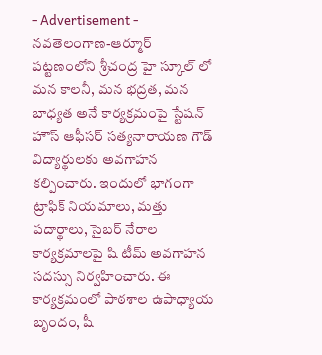- Advertisement -
నవతెలంగాణ-ఆర్మూర్
పట్టణంలోని శ్రీచంద్ర హై స్కూల్ లో మన కాలనీ, మన భద్రత, మన బాధ్యత అనే కార్యక్రమంపై స్టేషన్ హౌస్ ఆఫీసర్ సత్యనారాయణ గౌడ్ విద్యార్థులకు అవగాహన కల్పించారు. ఇందులో భాగంగా ట్రాఫిక్ నియమాలు, మత్తు పదార్థాలు, సైబర్ నేరాల కార్యక్రమాలపై షి టీమ్ అవగాహన సదస్సు నిర్వహించారు. ఈ కార్యక్రమంలో పాఠశాల ఉపాధ్యాయ బృందం, షీ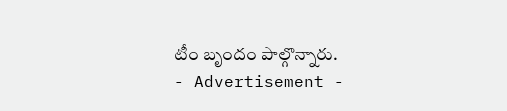టీం బృందం పాల్గొన్నారు.
- Advertisement -